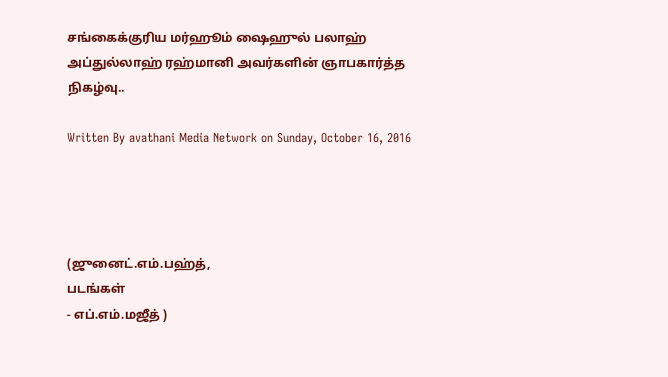சங்கைக்குரிய மர்ஹூம் ஷைஹுல் பலாஹ் அப்துல்லாஹ் ரஹ்மானி அவர்களின் ஞாபகார்த்த நிகழ்வு..

Written By avathani Media Network on Sunday, October 16, 2016




(ஜுனைட்.எம்.பஹ்த்,
படங்கள்
- எப்.எம்.மஜீத் )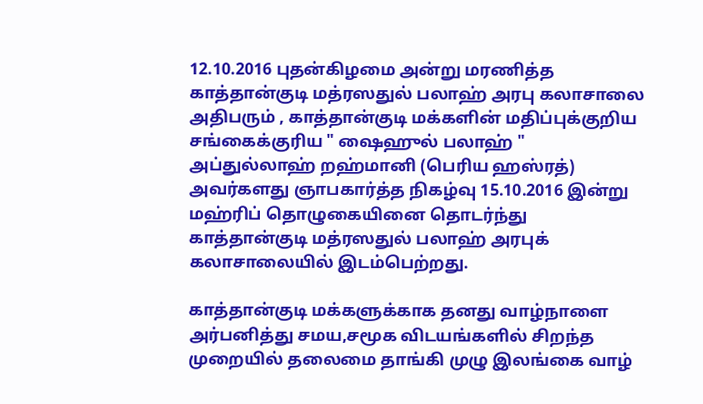12.10.2016 புதன்கிழமை அன்று மரணித்த காத்தான்குடி மத்ரஸதுல் பலாஹ் அரபு கலாசாலை அதிபரும் , காத்தான்குடி மக்களின் மதிப்புக்குறிய சங்கைக்குரிய " ஷைஹுல் பலாஹ் " அப்துல்லாஹ் றஹ்மானி (பெரிய ஹஸ்ரத்) அவர்களது ஞாபகார்த்த நிகழ்வு 15.10.2016 இன்று மஹ்ரிப் தொழுகையினை தொடர்ந்து காத்தான்குடி மத்ரஸதுல் பலாஹ் அரபுக் கலாசாலையில் இடம்பெற்றது.

காத்தான்குடி மக்களுக்காக தனது வாழ்நாளை அர்பனித்து சமய,சமூக விடயங்களில் சிறந்த முறையில் தலைமை தாங்கி முழு இலங்கை வாழ்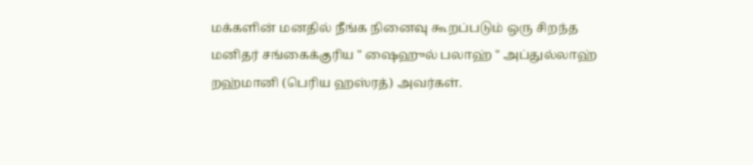மக்களின் மனதில் நீங்க நினைவு கூறப்படும் ஒரு சிறந்த மனிதர் சங்கைக்குரிய " ஷைஹுல் பலாஹ் " அப்துல்லாஹ் றஹ்மானி (பெரிய ஹஸ்ரத்) அவர்கள்.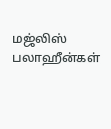மஜ்லிஸ் பலாஹீன்கள்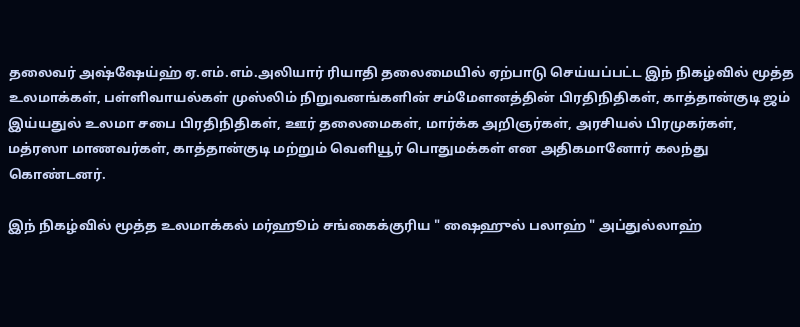தலைவர் அஷ்ஷேய்ஹ் ஏ.எம்.எம்.அலியார் ரியாதி தலைமையில் ஏற்பாடு செய்யப்பட்ட இந் நிகழ்வில் மூத்த உலமாக்கள், பள்ளிவாயல்கள் முஸ்லிம் நிறுவனங்களின் சம்மேளனத்தின் பிரதிநிதிகள், காத்தான்குடி ஜம் இய்யதுல் உலமா சபை பிரதிநிதிகள், ஊர் தலைமைகள், மார்க்க அறிஞர்கள், அரசியல் பிரமுகர்கள், மத்ரஸா மாணவர்கள், காத்தான்குடி மற்றும் வெளியூர் பொதுமக்கள் என அதிகமானோர் கலந்து கொண்டனர்.

இந் நிகழ்வில் மூத்த உலமாக்கல் மர்ஹூம் சங்கைக்குரிய " ஷைஹுல் பலாஹ் " அப்துல்லாஹ்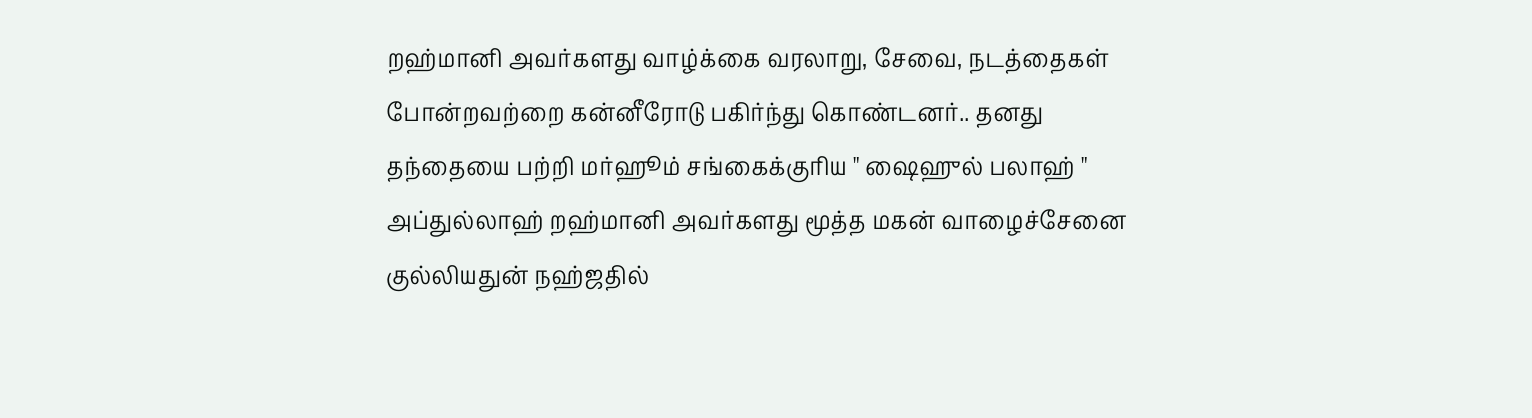றஹ்மானி அவர்களது வாழ்க்கை வரலாறு, சேவை, நடத்தைகள் போன்றவற்றை கன்னீரோடு பகிர்ந்து கொண்டனர்.. தனது தந்தையை பற்றி மர்ஹூம் சங்கைக்குரிய " ஷைஹுல் பலாஹ் " அப்துல்லாஹ் றஹ்மானி அவர்களது மூத்த மகன் வாழைச்சேனை குல்லியதுன் நஹ்ஜதில்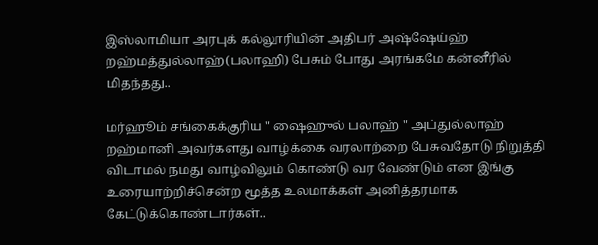இஸ்லாமியா அரபுக் கல்லூரியின் அதிபர் அஷ்ஷேய்ஹ் றஹ்மத்துல்லாஹ்(பலாஹி) பேசும் போது அரங்கமே கன்னீரில் மிதந்தது..

மர்ஹூம் சங்கைக்குரிய " ஷைஹுல் பலாஹ் " அப்துல்லாஹ் றஹ்மானி அவர்களது வாழ்க்கை வரலாற்றை பேசுவதோடு நிறுத்தி விடாமல் நமது வாழ்விலும் கொண்டு வர வேண்டும் என இங்கு உரையாற்றிச்சென்ற மூத்த உலமாக்கள் அனித்தரமாக கேட்டுக்கொண்டார்கள்..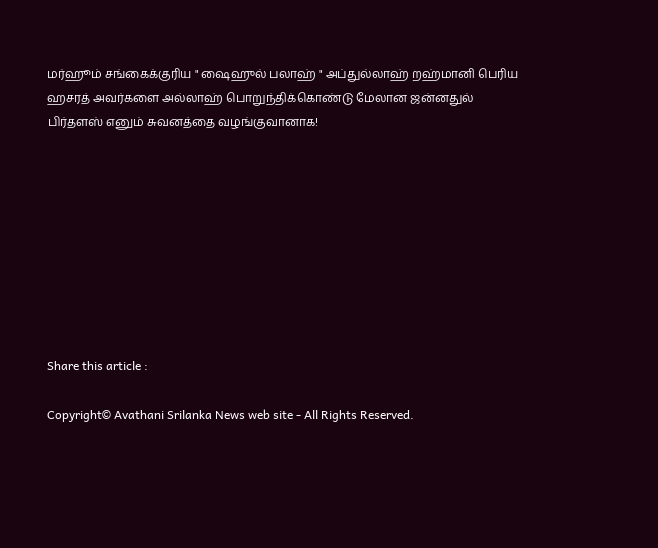மர்ஹூம் சங்கைக்குரிய " ஷைஹுல் பலாஹ் " அப்துல்லாஹ் றஹ்மானி பெரிய ஹசரத் அவர்களை அல்லாஹ் பொறுந்திக்கொண்டு மேலான ஜன்னதுல் பிர்தளஸ் எனும் சுவனத்தை வழங்குவானாக!









Share this article :

Copyright© Avathani Srilanka News web site - All Rights Reserved.